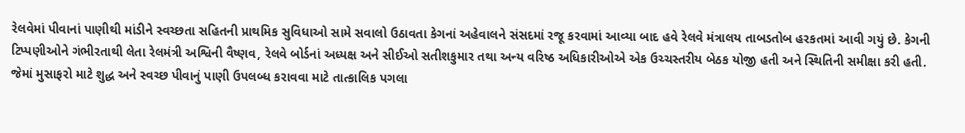રેલવેમાં પીવાનાં પાણીથી માંડીને સ્વચ્છતા સહિતની પ્રાથમિક સુવિધાઓ સામે સવાલો ઉઠાવતા કેગનાં અહેવાલને સંસદમાં રજૂ કરવામાં આવ્યા બાદ હવે રેલવે મંત્રાલય તાબડતોબ હરકતમાં આવી ગયું છે. કેગની ટિપ્પણીઓને ગંભીરતાથી લેતા રેલમંત્રી અશ્વિની વૈષ્ણવ, રેલવે બોર્ડનાં અધ્યક્ષ અને સીઈઓ સતીશકુમાર તથા અન્ય વરિષ્ઠ અધિકારીઓએ એક ઉચ્ચસ્તરીય બેઠક યોજી હતી અને સ્થિતિની સમીક્ષા કરી હતી. જેમાં મુસાફરો માટે શુદ્ધ અને સ્વચ્છ પીવાનું પાણી ઉપલબ્ધ કરાવવા માટે તાત્કાલિક પગલા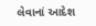લેવાનાં આદેશ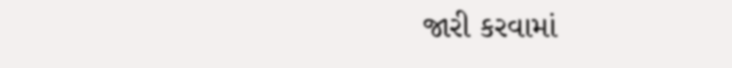જારી કરવામાં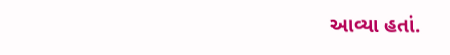આવ્યા હતાં.